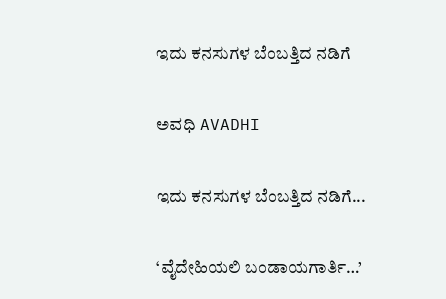ಇದು ಕನಸುಗಳ ಬೆಂಬತ್ತಿದ ನಡಿಗೆ‍

ಅವಧಿ AVADHI

ಇದು ಕನಸುಗಳ ಬೆಂಬತ್ತಿದ ನಡಿಗೆ...

‘ವೈದೇಹಿಯಲಿ ಬಂಡಾಯಗಾರ್ತಿ…’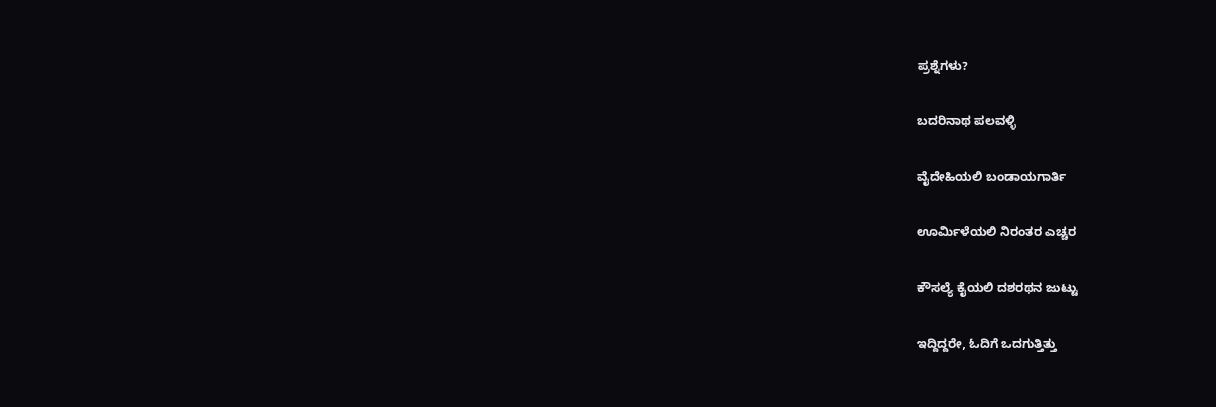ಪ್ರಶ್ನೆಗಳು?

ಬದರಿನಾಥ ಪಲವಳ್ಳಿ

ವೈದೇಹಿಯಲಿ ಬಂಡಾಯಗಾರ್ತಿ

ಊರ್ಮಿಳೆಯಲಿ ನಿರಂತರ ಎಚ್ಚರ

ಕೌಸಲ್ಯೆ ಕೈಯಲಿ ದಶರಥನ ಜುಟ್ಟು

ಇದ್ದಿದ್ದರೇ, ಓದಿಗೆ ಒದಗುತ್ತಿತ್ತು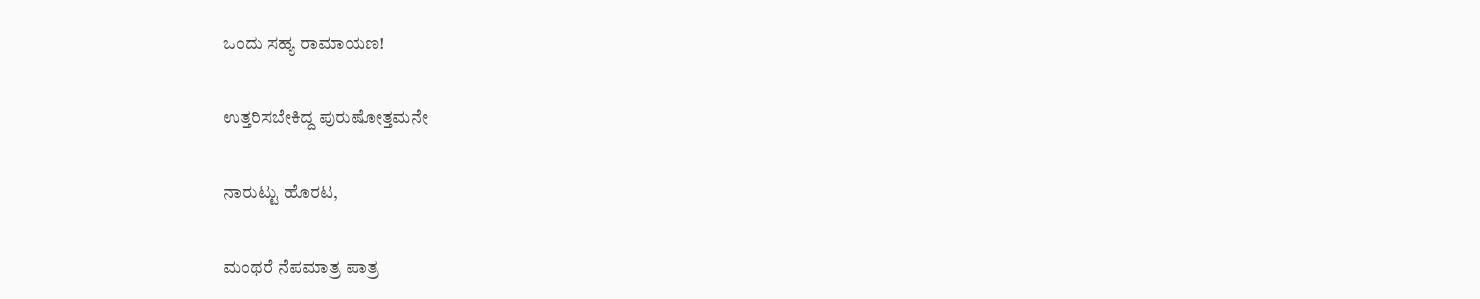ಒಂದು ಸಹ್ಯ ರಾಮಾಯಣ!

ಉತ್ತರಿಸಬೇಕಿದ್ದ ಪುರುಷೋತ್ತಮನೇ

ನಾರುಟ್ಟು ಹೊರಟ,

ಮಂಥರೆ ನೆಪಮಾತ್ರ ಪಾತ್ರ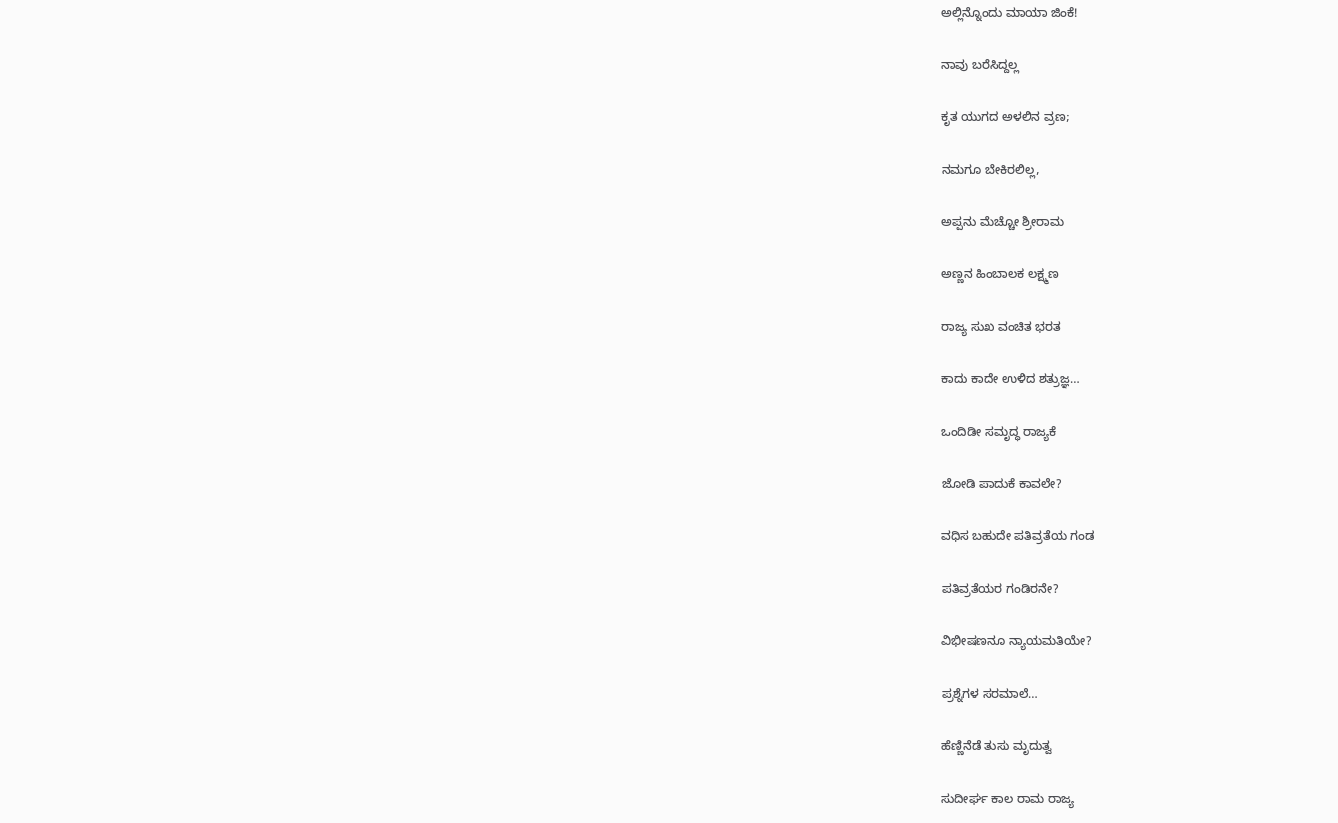ಅಲ್ಲಿನ್ನೊಂದು ಮಾಯಾ ಜಿಂಕೆ!

ನಾವು ಬರೆಸಿದ್ದಲ್ಲ

ಕೃತ ಯುಗದ ಅಳಲಿನ ವ್ರಣ;

ನಮಗೂ ಬೇಕಿರಲಿಲ್ಲ,

ಅಪ್ಪನು ಮೆಚ್ಚೋ ಶ್ರೀರಾಮ

ಅಣ್ಣನ ಹಿಂಬಾಲಕ ಲಕ್ಷ್ಮಣ

ರಾಜ್ಯ ಸುಖ ವಂಚಿತ ಭರತ

ಕಾದು ಕಾದೇ ಉಳಿದ ಶತ್ರುಜ್ಞ…

ಒಂದಿಡೀ ಸಮೃದ್ಧ ರಾಜ್ಯಕೆ

ಜೋಡಿ ಪಾದುಕೆ ಕಾವಲೇ?

ವಧಿಸ ಬಹುದೇ ಪತಿವ್ರತೆಯ ಗಂಡ

ಪತಿವ್ರತೆಯರ ಗಂಡಿರನೇ?

ವಿಭೀಷಣನೂ ನ್ಯಾಯಮತಿಯೇ?

ಪ್ರಶ್ನೆಗಳ ಸರಮಾಲೆ…

ಹೆಣ್ಣಿನೆಡೆ ತುಸು ಮೃದುತ್ವ

ಸುದೀರ್ಘ ಕಾಲ ರಾಮ ರಾಜ್ಯ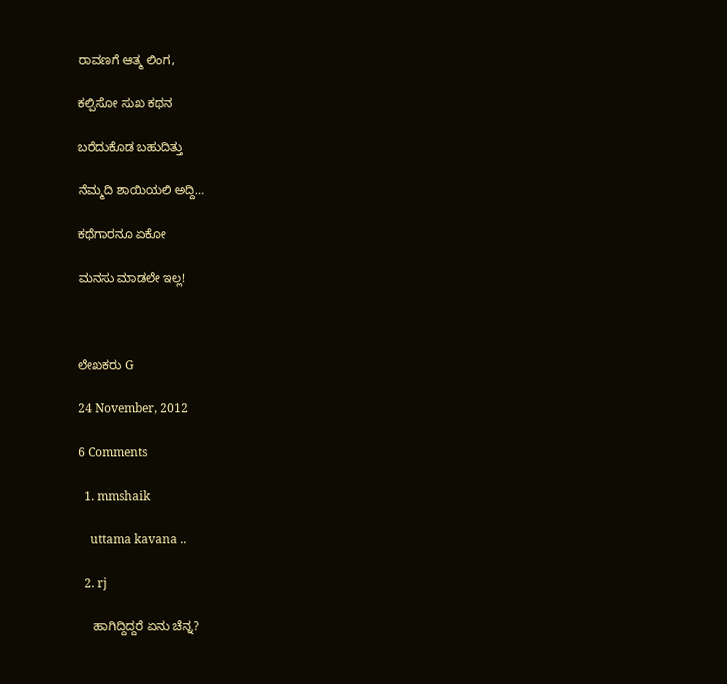ರಾವಣಗೆ ಆತ್ಮ ಲಿಂಗ,

ಕಲ್ಪಿಸೋ ಸುಖ ಕಥನ

ಬರೆದುಕೊಡ ಬಹುದಿತ್ತು

ನೆಮ್ಮದಿ ಶಾಯಿಯಲಿ ಅದ್ದಿ…

ಕಥೆಗಾರನೂ ಏಕೋ

ಮನಸು ಮಾಡಲೇ ಇಲ್ಲ!



ಲೇಖಕರು G

24 November, 2012

6 Comments

  1. mmshaik

    uttama kavana ..

  2. rj

    ಹಾಗಿದ್ದಿದ್ದರೆ ಏನು ಚೆನ್ನ?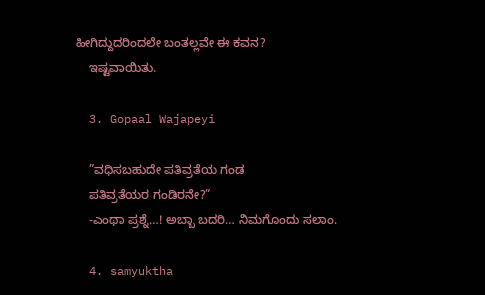ಹೀಗಿದ್ದುದರಿಂದಲೇ ಬಂತಲ್ಲವೇ ಈ ಕವನ?
    ಇಷ್ಟವಾಯಿತು.

  3. Gopaal Wajapeyi

    ”ವಧಿಸಬಹುದೇ ಪತಿವ್ರತೆಯ ಗಂಡ
    ಪತಿವ್ರತೆಯರ ಗಂಡಿರನೇ?”
    -ಎಂಥಾ ಪ್ರಶ್ನೆ…! ಅಬ್ಬಾ ಬದರಿ… ನಿಮಗೊಂದು ಸಲಾಂ.

  4. samyuktha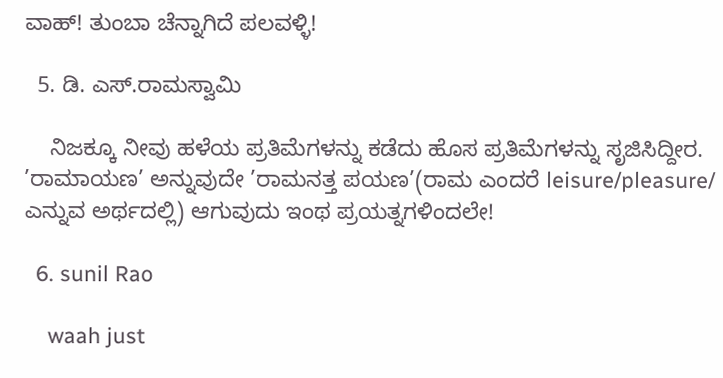ವಾಹ್! ತುಂಬಾ ಚೆನ್ನಾಗಿದೆ ಪಲವಳ್ಳಿ!

  5. ಡಿ. ಎಸ್.ರಾಮಸ್ವಾಮಿ

    ನಿಜಕ್ಕೂ ನೀವು ಹಳೆಯ ಪ್ರತಿಮೆಗಳನ್ನು ಕಡೆದು ಹೊಸ ಪ್ರತಿಮೆಗಳನ್ನು ಸೃಜಿಸಿದ್ದೀರ. ’ರಾಮಾಯಣ’ ಅನ್ನುವುದೇ ’ರಾಮನತ್ತ ಪಯಣ’(ರಾಮ ಎಂದರೆ leisure/pleasure/ ಎನ್ನುವ ಅರ್ಥದಲ್ಲಿ) ಆಗುವುದು ಇಂಥ ಪ್ರಯತ್ನಗಳಿಂದಲೇ!

  6. sunil Rao

    waah just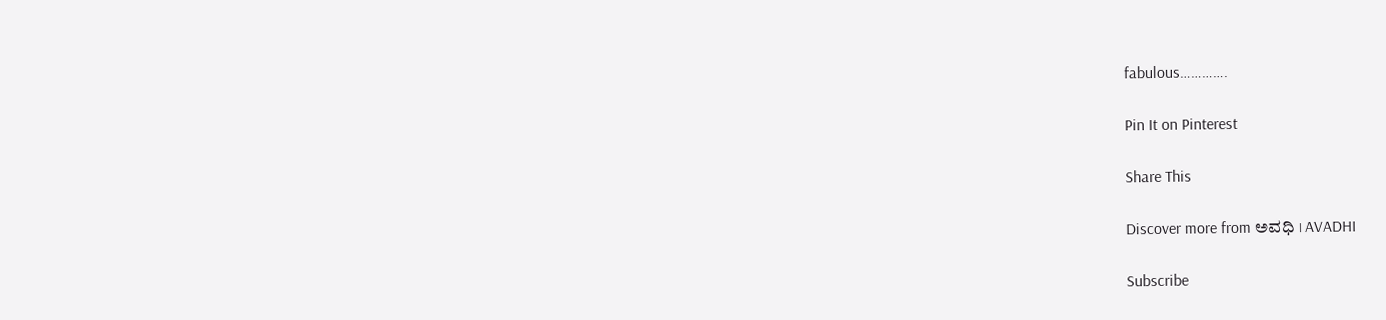fabulous………….

Pin It on Pinterest

Share This

Discover more from ಅವಧಿ । AVADHI

Subscribe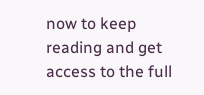now to keep reading and get access to the full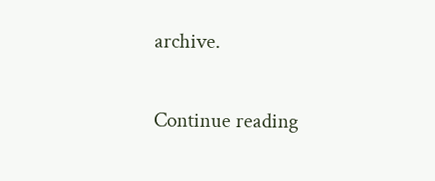archive.

Continue reading